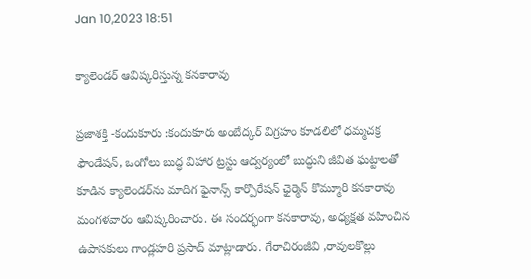Jan 10,2023 18:51

క్యాలెండర్‌ ఆవిష్కరిస్తున్న కనకారావు

ప్రజాశక్తి -కందుకూరు :కందుకూరు అంబేద్కర్‌ విగ్రహం కూడలిలో ధమ్మచక్ర ఫౌండేషన్‌, ఒంగోలు బుద్ధ విహార ట్రస్టు ఆద్వర్యంలో బుద్ధుని జీవిత ఘట్టాలతో కూడిన క్యాలెండర్‌ను మాదిగ ఫైనాన్స్‌ కార్పొరేషన్‌ ఛైర్మెన్‌ కొమ్మూరి కనకారావు మంగళవారం ఆవిష్కరించారు. ఈ సందర్భంగా కనకారావు, అధ్యక్షత వహించిన ఉపాసకులు గాండ్లహరి ప్రసాద్‌ మాట్లాడారు. గేరాచిరంజీవి ,రావులకొల్లు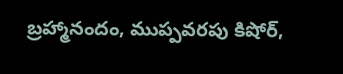బ్రహ్మానందం, ముప్పవరపు కిషోర్‌,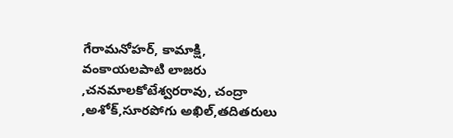గేరామనోహర్‌, కామాక్షి, వంకాయలపాటి లాజరు ,చనమాలకోటేశ్వరరావు, చంద్రా ,అశోక్‌,సూరపోగు అఖిల్‌,తదితరులు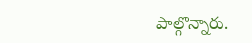పాల్గొన్నారు.